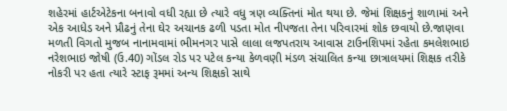શહેરમાં હાર્ટએટેકના બનાવો વધી રહ્યા છે ત્યારે વધુ ત્રણ વ્યક્તિનાં મોત થયા છે. જેમાં શિક્ષકનું શાળામાં અને એક આધેડ અને પ્રૌઢનું તેના ઘેર અચાનક ઢળી પડતા મોત નીપજતા તેના પરિવારમાં શોક છવાયો છે.જાણવા મળતી વિગતો મુજબ નાનામવામાં ભીમનગર પાસે લાલા લજપતરાય આવાસ ટાઉનશિપમાં રહેતા કમલેશભાઇ નરેશભાઇ જોષી (ઉ.40) ગોંડલ રોડ પર પટેલ કન્યા કેળવણી મંડળ સંચાલિત કન્યા છાત્રાલયમાં શિક્ષક તરીકે નોકરી પર હતા ત્યારે સ્ટાફ રૂમમાં અન્ય શિક્ષકો સાથે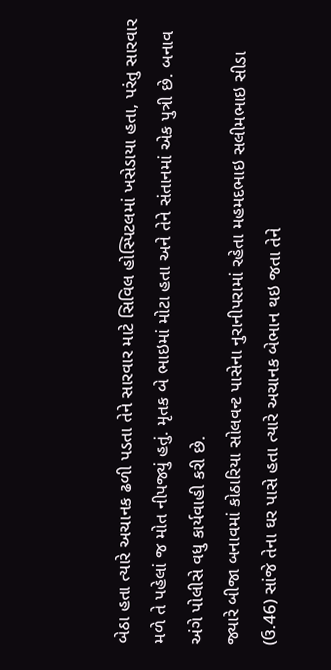બેઠા હતા ત્યારે અચાનક ઢળી પડતા તેને સારવાર માટે સિવિલ હોસ્પિટલમાં ખસેડાયા હતા, પરંતુ સારવાર મળે તે પહેલાં જ મોત નીપજ્યું હતું. મૃતક બે ભાઇમાં મોટા હતા અને તેને સંતાનમાં એક પુત્રી છે. બનાવ અંગે પોલીસે વધુ કાર્યવાહી કરી છે.
જ્યારે બીજા બનાવમાં કોઠારિયા સોલવન્ટ પાસેના નુરાનીપરામાં રહેતા મહમદભાઇ સલીમભાઇ સીડા (ઉ.46) સાંજે તેના ઘર પાસે હતા ત્યારે અચાનક બેભાન થઇ જતા તેને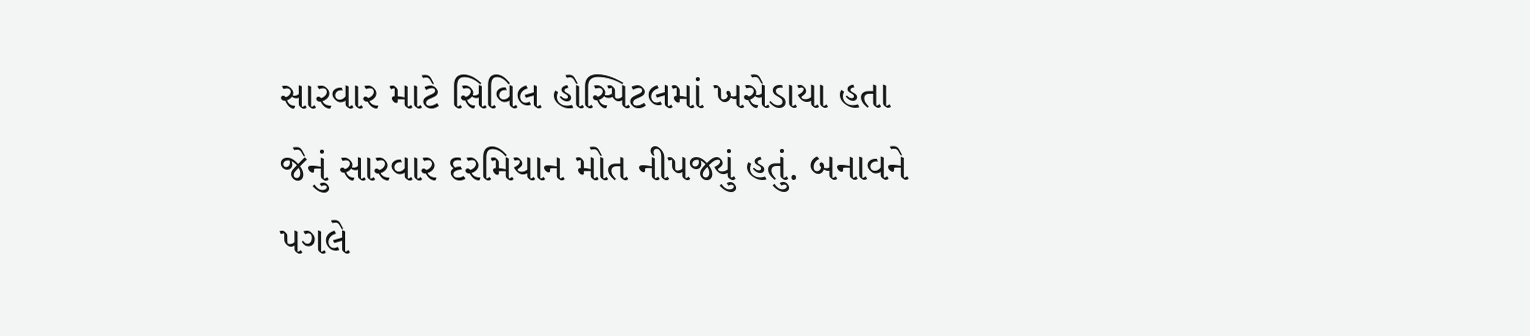સારવાર માટે સિવિલ હોસ્પિટલમાં ખસેડાયા હતા જેનું સારવાર દરમિયાન મોત નીપજ્યું હતું. બનાવને પગલે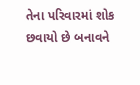તેના પરિવારમાં શોક છવાયો છે બનાવને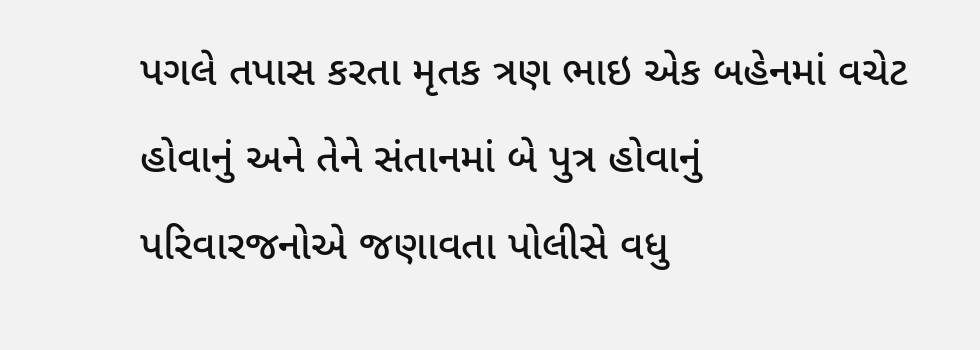પગલે તપાસ કરતા મૃતક ત્રણ ભાઇ એક બહેનમાં વચેટ હોવાનું અને તેને સંતાનમાં બે પુત્ર હોવાનું પરિવારજનોએ જણાવતા પોલીસે વધુ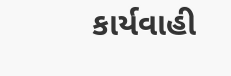કાર્યવાહી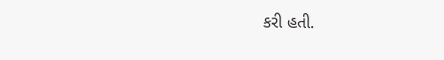કરી હતી.